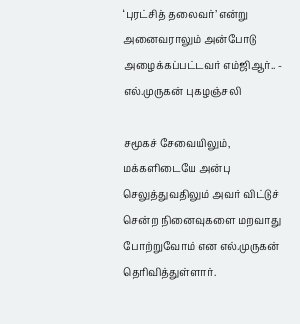‘புரட்சித் தலைவர்’ என்று அனைவராலும் அன்போடு அழைக்கப்பட்டவர் எம்ஜிஆர்.. - எல்.முருகன் புகழஞ்சலி

சமூகச் சேவையிலும், மக்களிடையே அன்பு செலுத்துவதிலும் அவர் விட்டுச் சென்ற நினைவுகளை மறவாது போற்றுவோம் என எல்.முருகன் தெரிவித்துள்ளார்.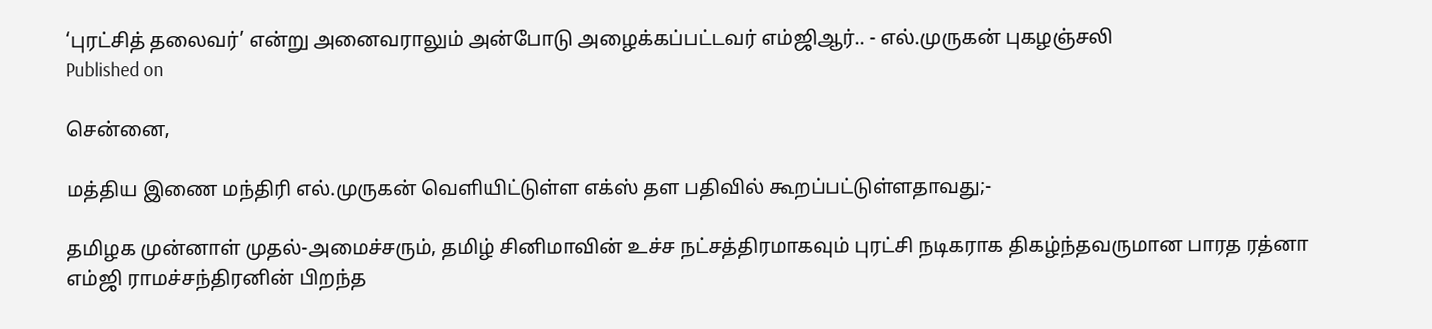‘புரட்சித் தலைவர்’ என்று அனைவராலும் அன்போடு அழைக்கப்பட்டவர் எம்ஜிஆர்.. - எல்.முருகன் புகழஞ்சலி
Published on

சென்னை,

மத்திய இணை மந்திரி எல்.முருகன் வெளியிட்டுள்ள எக்ஸ் தள பதிவில் கூறப்பட்டுள்ளதாவது;-

தமிழக முன்னாள் முதல்-அமைச்சரும், தமிழ் சினிமாவின் உச்ச நட்சத்திரமாகவும் புரட்சி நடிகராக திகழ்ந்தவருமான பாரத ரத்னா எம்ஜி ராமச்சந்திரனின் பிறந்த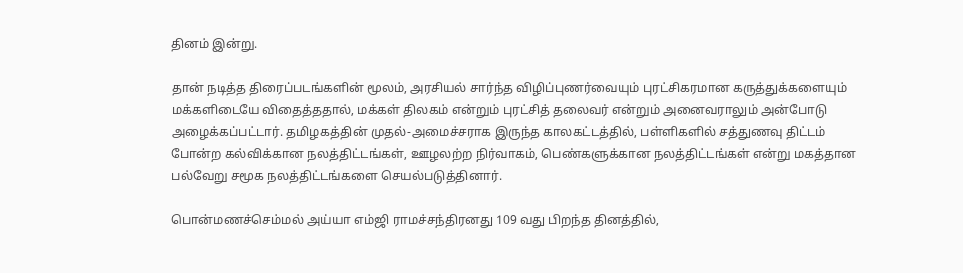தினம் இன்று.

தான் நடித்த திரைப்படங்களின் மூலம், அரசியல் சார்ந்த விழிப்புணர்வையும் புரட்சிகரமான கருத்துக்களையும் மக்களிடையே விதைத்ததால், மக்கள் திலகம் என்றும் புரட்சித் தலைவர் என்றும் அனைவராலும் அன்போடு அழைக்கப்பட்டார். தமிழகத்தின் முதல்-அமைச்சராக இருந்த காலகட்டத்தில், பள்ளிகளில் சத்துணவு திட்டம் போன்ற கல்விக்கான நலத்திட்டங்கள், ஊழலற்ற நிர்வாகம், பெண்களுக்கான நலத்திட்டங்கள் என்று மகத்தான பல்வேறு சமூக நலத்திட்டங்களை செயல்படுத்தினார்.

பொன்மணச்செம்மல் அய்யா எம்ஜி ராமச்சந்திரனது 109 வது பிறந்த தினத்தில்,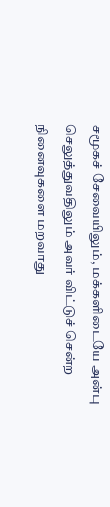சமூகச் சேவையிலும், மக்களிடையே அன்பு செலுத்துவதிலும் அவர் விட்டுச் சென்ற நினைவுகளை மறவாது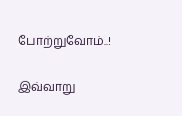போற்றுவோம்..!

இவ்வாறு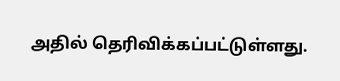அதில் தெரிவிக்கப்பட்டுள்ளது.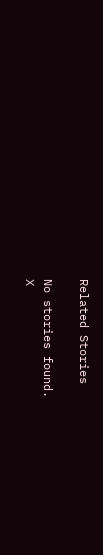Related Stories

No stories found.
X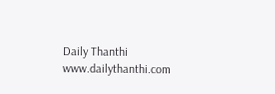Daily Thanthi
www.dailythanthi.com